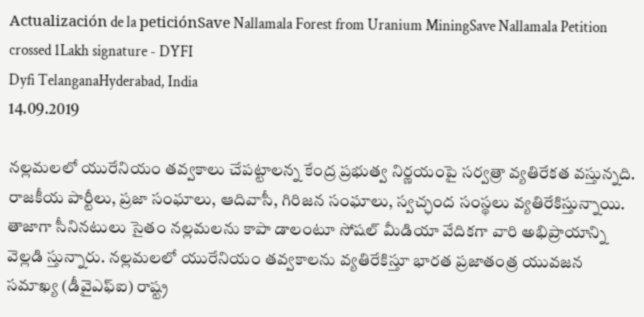Actualización de la peticiónSave Nallamala Forest from Uranium MiningSave Nallamala Petition crossed 1Lakh signature - DYFI
Dyfi TelanganaHyderabad, India
14.09.2019

నల్లమలలో యురేనియం తవ్వకాలు చేపట్టాలన్న కేంద్ర ప్రభుత్వ నిర్ణయంపై సర్వత్రా వ్యతిరేకత వస్తున్నది. రాజకీయ పార్టీలు, ప్రజా సంఘాలు, ఆదివాసీ, గిరిజన సంఘాలు, స్వచ్ఛంద సంస్థలు వ్యతిరేకిస్తున్నాయి. తాజాగా సీనినటులు సైతం నల్లమలను కాపా డాలంటూ సోషల్‌ మీడియా వేదికగా వారి అభిప్రాయాన్ని వెల్లడి స్తున్నారు. నల్లమలలో యురేనియం తవ్వకాలను వ్యతిరేకిస్తూ భారత ప్రజాతంత్ర యువజన సమాఖ్య (డీవైఎఫ్‌ఐ) రాష్ట్ర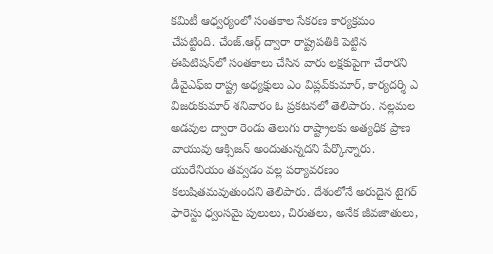కమిటీ ఆధ్వర్యంలో సంతకాల సేకరణ కార్యక్రమం చేపట్టింది. చేంజ్‌.ఆర్గ్‌ ద్వారా రాష్ట్రపతికి పెట్టిన ఈపిటిషన్‌లో సంతకాలు చేసిన వారు లక్షకుపైగా చేరారని డీవైఎఫ్‌ఐ రాష్ట్ర అధ్యక్షులు ఎం విప్లవ్‌కుమార్‌, కార్యదర్శి ఎ విజరుకుమార్‌ శనివారం ఓ ప్రకటనలో తెలిపారు. నల్లమల అడవుల ద్వారా రెండు తెలుగు రాష్ట్రాలకు అత్యధిక ప్రాణ వాయువు ఆక్సిజన్‌ అందుతున్నదని పేర్కొన్నారు. యురేనియం తవ్వడం వల్ల పర్యావరణం కలుషితమవుతుందని తెలిపారు. దేశంలోనే అరుదైన టైగర్‌ ఫారెస్టు ధ్వంసమై పులులు, చిరుతలు, అనేక జీవజాతులు,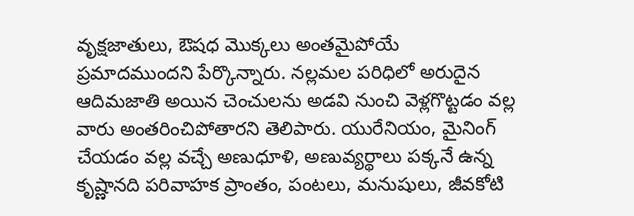వృక్షజాతులు, ఔషధ మొక్కలు అంతమైపోయే ప్రమాదముందని పేర్కొన్నారు. నల్లమల పరిధిలో అరుదైన ఆదిమజాతి అయిన చెంచులను అడవి నుంచి వెళ్లగొట్టడం వల్ల వారు అంతరించిపోతారని తెలిపారు. యురేనియం, మైనింగ్‌ చేయడం వల్ల వచ్చే అణుధూళి, అణువ్యర్థాలు పక్కనే ఉన్న కృష్ణానది పరివాహక ప్రాంతం, పంటలు, మనుషులు, జీవకోటి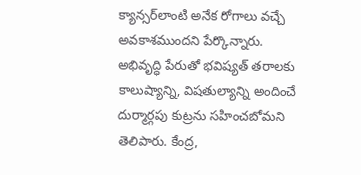క్యాన్సర్‌లాంటి అనేక రోగాలు వచ్చే అవకాశముందని పేర్కొన్నారు. అభివృద్ధి పేరుతో భవిష్యత్‌ తరాలకు కాలుష్యాన్ని, విషతుల్యాన్ని అందించే దుర్మార్గపు కుట్రను సహించబోమని తెలిపారు. కేంద్ర,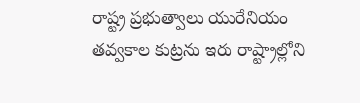రాష్ట్ర ప్రభుత్వాలు యురేనియం తవ్వకాల కుట్రను ఇరు రాష్ట్రాల్లోని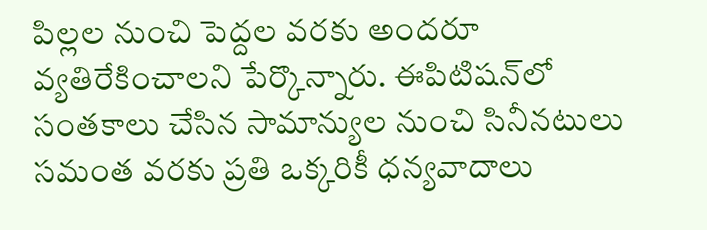పిల్లల నుంచి పెద్దల వరకు అందరూ వ్యతిరేకించాలని పేర్కొన్నారు. ఈపిటిషన్‌లో సంతకాలు చేసిన సామాన్యుల నుంచి సినీనటులు సమంత వరకు ప్రతి ఒక్కరికీ ధన్యవాదాలు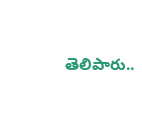తెలిపారు..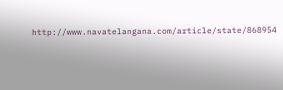http://www.navatelangana.com/article/state/868954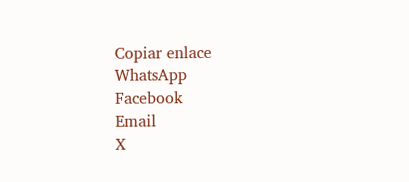Copiar enlace
WhatsApp
Facebook
Email
X